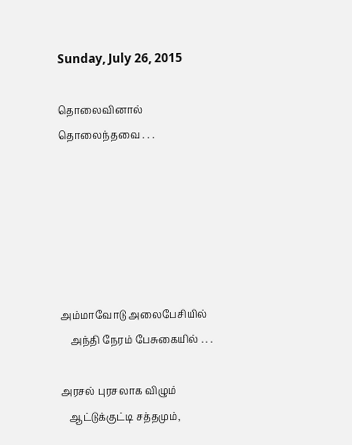Sunday, July 26, 2015

தொலைவினால் தொலைந்தவை . . .






அம்மாவோடு அலைபேசியில்
    அந்தி நேரம் பேசுகையில் . . .

அரசல் புரசலாக விழும்
   ஆட்டுக்குட்டி சத்தமும்,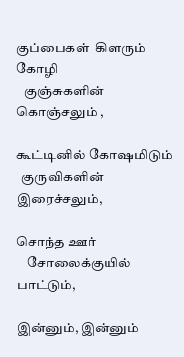குப்பைகள்  கிளரும் கோழி
   குஞ்சுகளின் கொஞ்சலும் ,

கூட்டினில் கோஷமிடும்
  குருவிகளின் இரைச்சலும்,

சொந்த ஊர்
    சோலைக்குயில் பாட்டும்,

இன்னும், இன்னும்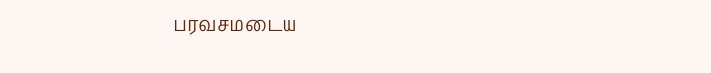பரவசமடைய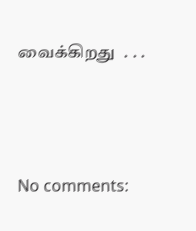வைக்கிறது  . . .




No comments: